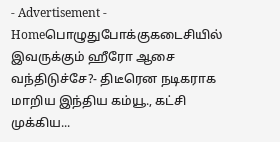- Advertisement -
Homeபொழுதுபோக்குகடைசியில் இவருக்கும் ஹீரோ ஆசை வந்திடுச்சே?- திடீரென நடிகராக மாறிய இந்திய கம்யூ., கட்சி முக்கிய...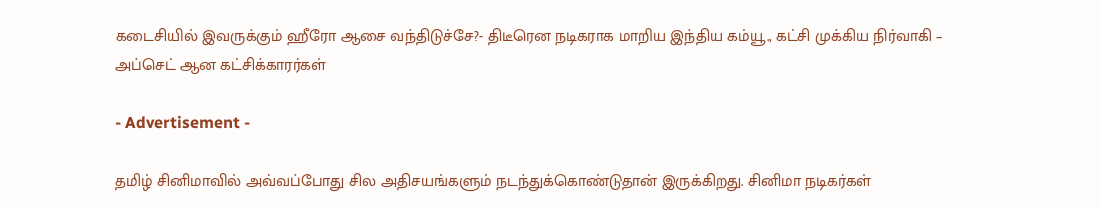கடைசியில் இவருக்கும் ஹீரோ ஆசை வந்திடுச்சே?- திடீரென நடிகராக மாறிய இந்திய கம்யூ., கட்சி முக்கிய நிர்வாகி – அப்செட் ஆன கட்சிக்காரர்கள்

- Advertisement -

தமிழ் சினிமாவில் அவ்வப்போது சில அதிசயங்களும் நடந்துக்கொண்டுதான் இருக்கிறது. சினிமா நடிகர்கள்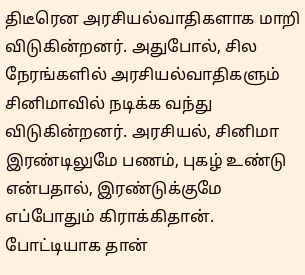திடீரென அரசியல்வாதிகளாக மாறி விடுகின்றனர். அதுபோல், சில நேரங்களில் அரசியல்வாதிகளும் சினிமாவில் நடிக்க வந்து விடுகின்றனர். அரசியல், சினிமா இரண்டிலுமே பணம், புகழ் உண்டு என்பதால், இரண்டுக்குமே எப்போதும் கிராக்கிதான். போட்டியாக தான்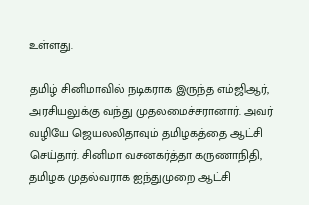உள்ளது.

தமிழ் சினிமாவில் நடிகராக இருந்த எம்ஜிஆர், அரசியலுக்கு வந்து முதலமைச்சரானார். அவர் வழியே ஜெயலலிதாவும் தமிழகத்தை ஆட்சி செய்தார். சினிமா வசனகர்த்தா கருணாநிதி, தமிழக முதல்வராக ஐந்துமுறை ஆட்சி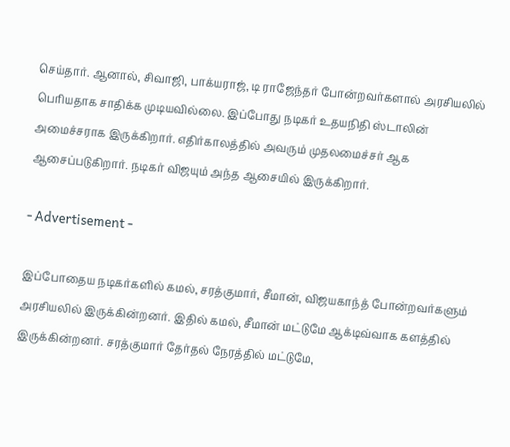செய்தார். ஆனால், சிவாஜி, பாக்யராஜ், டி ராஜேந்தர் போன்றவர்களால் அரசியலில் பெரியதாக சாதிக்க முடியவில்லை. இப்போது நடிகர் உதயநிதி ஸ்டாலின் அமைச்சராக இருக்கிறார். எதிர்காலத்தில் அவரும் முதலமைச்சர் ஆக ஆசைப்படுகிறார். நடிகர் விஜயும் அந்த ஆசையில் இருக்கிறார்.

- Advertisement -

இப்போதைய நடிகர்களில் கமல், சரத்குமார், சீமான், விஜயகாந்த் போன்றவர்களும் அரசியலில் இருக்கின்றனர். இதில் கமல், சீமான் மட்டுமே ஆக்டிவ்வாக களத்தில் இருக்கின்றனர். சரத்குமார் தேர்தல் நேரத்தில் மட்டுமே,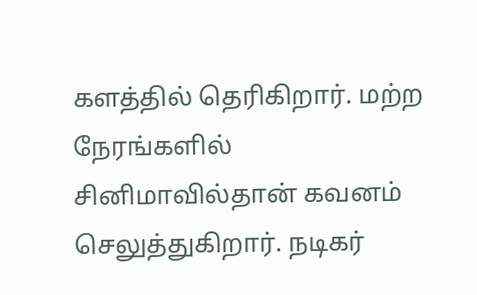களத்தில் தெரிகிறார். மற்ற நேரங்களில் சினிமாவில்தான் கவனம் செலுத்துகிறார். நடிகர்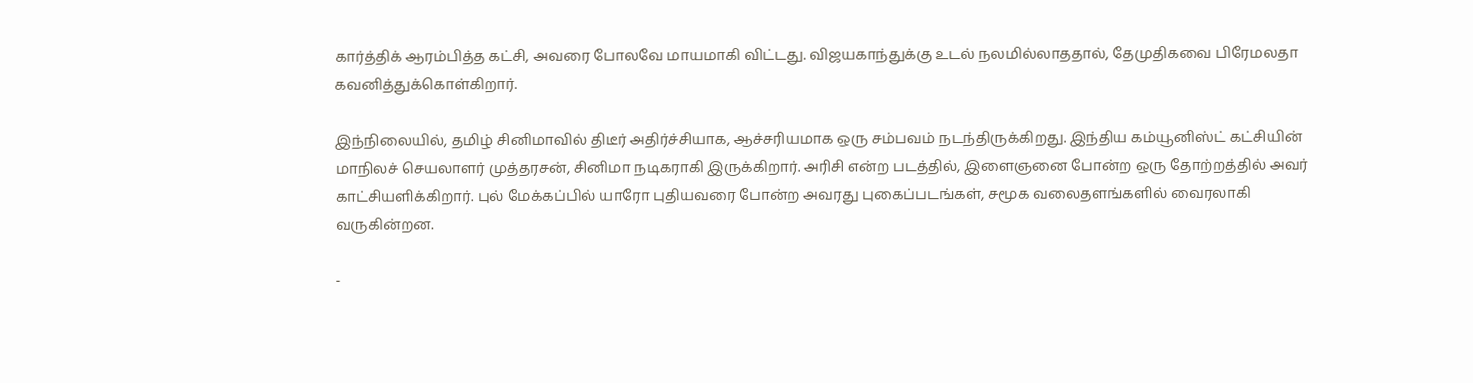கார்த்திக் ஆரம்பித்த கட்சி, அவரை போலவே மாயமாகி விட்டது. விஜயகாந்துக்கு உடல் நலமில்லாததால், தேமுதிகவை பிரேமலதா கவனித்துக்கொள்கிறார்.

இந்நிலையில், தமிழ் சினிமாவில் திடீர் அதிர்ச்சியாக, ஆச்சரியமாக ஒரு சம்பவம் நடந்திருக்கிறது. இந்திய கம்யூனிஸ்ட் கட்சியின் மாநிலச் செயலாளர் முத்தரசன், சினிமா நடிகராகி இருக்கிறார். அரிசி என்ற படத்தில், இளைஞனை போன்ற ஒரு தோற்றத்தில் அவர் காட்சியளிக்கிறார். புல் மேக்கப்பில் யாரோ புதியவரை போன்ற அவரது புகைப்படங்கள், சமூக வலைதளங்களில் வைரலாகி வருகின்றன.

-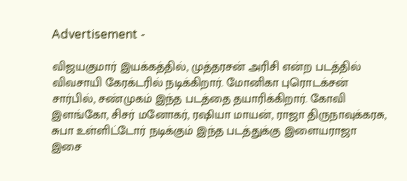Advertisement -

விஜயகுமார் இயக்கத்தில், முத்தரசன் அரிசி என்ற படத்தில் விவசாயி கேரக்டரில் நடிக்கிறார். மோனிகா புரொடக்சன் சார்பில், சண்முகம் இந்த படத்தை தயாரிக்கிறார். கோவி இளங்கோ, சிசர் மனோகர், ரஷியா மாயன், ராஜா திருநாவுக்கரசு, சுபா உள்ளிட்டோர் நடிக்கும் இந்த படத்துக்கு இளையராஜா இசை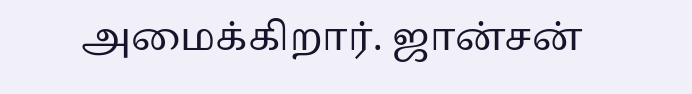அமைக்கிறார். ஜான்சன்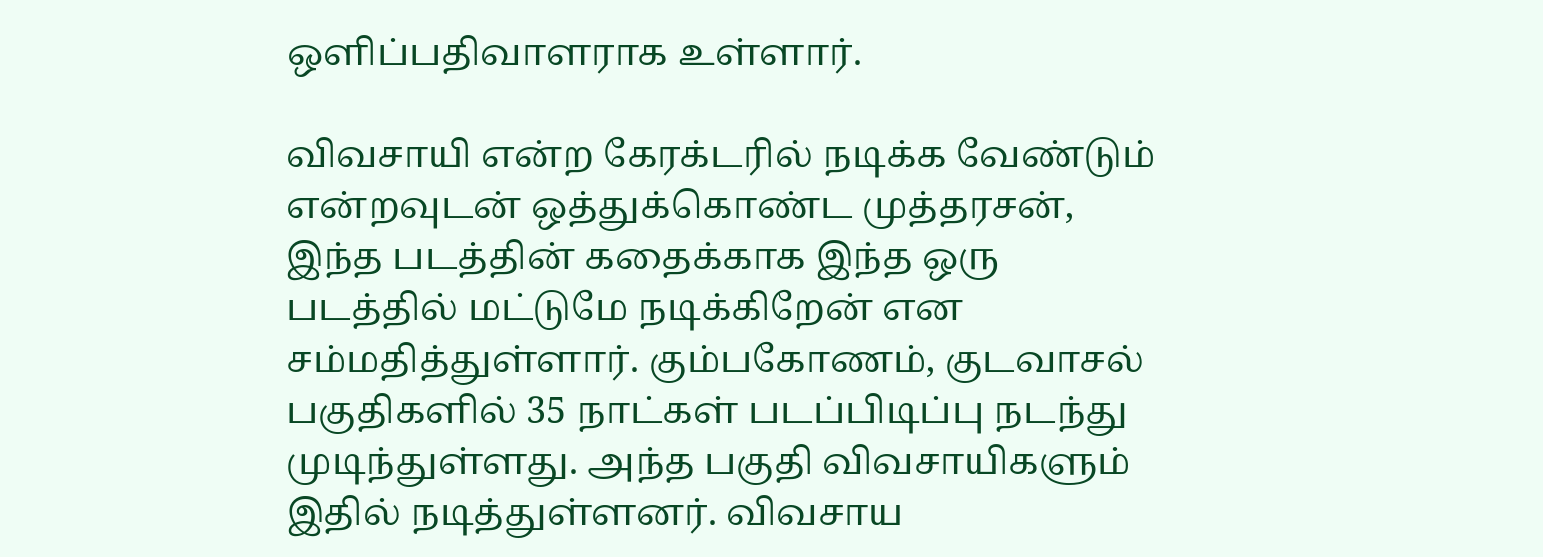ஒளிப்பதிவாளராக உள்ளார்.

விவசாயி என்ற கேரக்டரில் நடிக்க வேண்டும் என்றவுடன் ஒத்துக்கொண்ட முத்தரசன், இந்த படத்தின் கதைக்காக இந்த ஒரு படத்தில் மட்டுமே நடிக்கிறேன் என சம்மதித்துள்ளார். கும்பகோணம், குடவாசல் பகுதிகளில் 35 நாட்கள் படப்பிடிப்பு நடந்து முடிந்துள்ளது. அந்த பகுதி விவசாயிகளும் இதில் நடித்துள்ளனர். விவசாய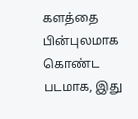களத்தை பின்புலமாக கொண்ட படமாக, இது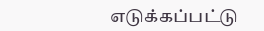எடுக்கப்பட்டு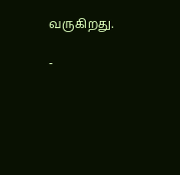வருகிறது.

-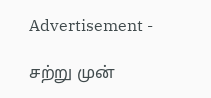Advertisement -

சற்று முன்